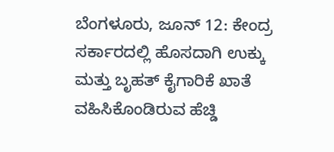ಬೆಂಗಳೂರು, ಜೂನ್ 12: ಕೇಂದ್ರ ಸರ್ಕಾರದಲ್ಲಿ ಹೊಸದಾಗಿ ಉಕ್ಕು ಮತ್ತು ಬೃಹತ್ ಕೈಗಾರಿಕೆ ಖಾತೆ ವಹಿಸಿಕೊಂಡಿರುವ ಹೆಚ್ಡಿ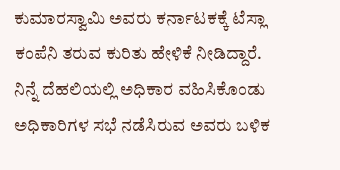ಕುಮಾರಸ್ವಾಮಿ ಅವರು ಕರ್ನಾಟಕಕ್ಕೆ ಟೆಸ್ಲಾ ಕಂಪೆನಿ ತರುವ ಕುರಿತು ಹೇಳಿಕೆ ನೀಡಿದ್ದಾರೆ.
ನಿನ್ನೆ ದೆಹಲಿಯಲ್ಲಿ ಅಧಿಕಾರ ವಹಿಸಿಕೊಂಡು ಅಧಿಕಾರಿಗಳ ಸಭೆ ನಡೆಸಿರುವ ಅವರು ಬಳಿಕ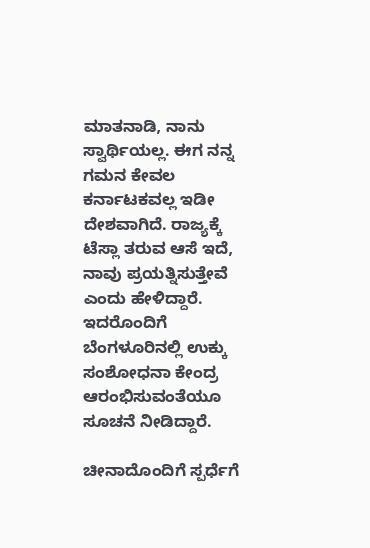ಮಾತನಾಡಿ, ನಾನು ಸ್ವಾರ್ಥಿಯಲ್ಲ. ಈಗ ನನ್ನ ಗಮನ ಕೇವಲ ಕರ್ನಾಟಕವಲ್ಲ ಇಡೀ ದೇಶವಾಗಿದೆ. ರಾಜ್ಯಕ್ಕೆ ಟೆಸ್ಲಾ ತರುವ ಆಸೆ ಇದೆ, ನಾವು ಪ್ರಯತ್ನಿಸುತ್ತೇವೆ ಎಂದು ಹೇಳಿದ್ದಾರೆ. ಇದರೊಂದಿಗೆ ಬೆಂಗಳೂರಿನಲ್ಲಿ ಉಕ್ಕು ಸಂಶೋಧನಾ ಕೇಂದ್ರ ಆರಂಭಿಸುವಂತೆಯೂ ಸೂಚನೆ ನೀಡಿದ್ದಾರೆ.

ಚೀನಾದೊಂದಿಗೆ ಸ್ಪರ್ಧೆಗೆ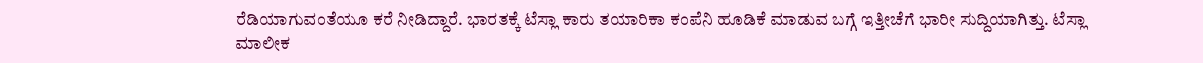ರೆಡಿಯಾಗುವಂತೆಯೂ ಕರೆ ನೀಡಿದ್ದಾರೆ. ಭಾರತಕ್ಕೆ ಟೆಸ್ಲಾ ಕಾರು ತಯಾರಿಕಾ ಕಂಪೆನಿ ಹೂಡಿಕೆ ಮಾಡುವ ಬಗ್ಗೆ ಇತ್ತೀಚೆಗೆ ಭಾರೀ ಸುದ್ದಿಯಾಗಿತ್ತು. ಟೆಸ್ಲಾ ಮಾಲೀಕ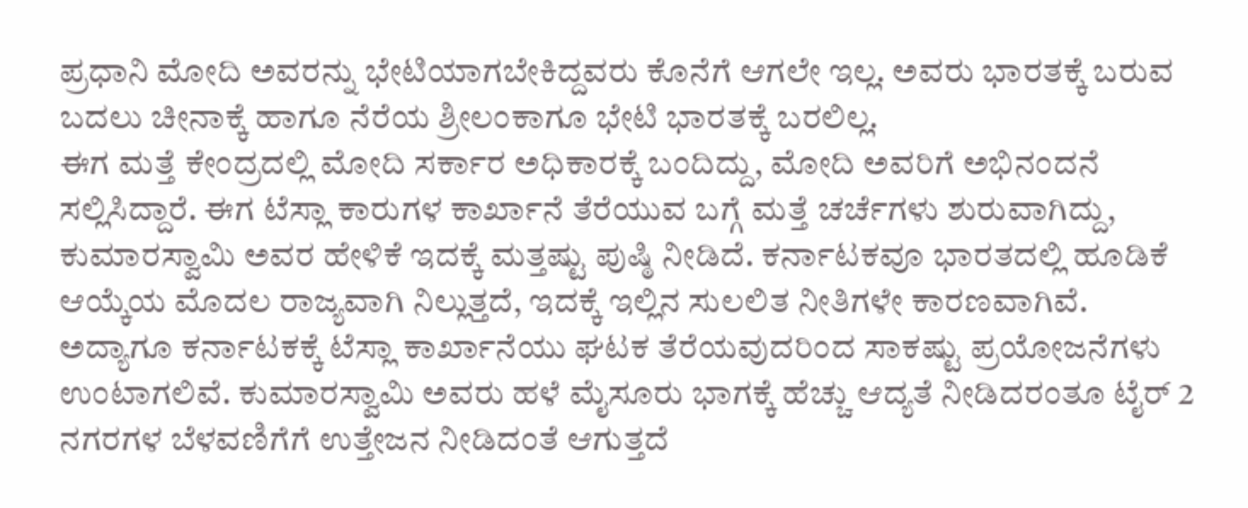ಪ್ರಧಾನಿ ಮೋದಿ ಅವರನ್ನು ಭೇಟಿಯಾಗಬೇಕಿದ್ದವರು ಕೊನೆಗೆ ಆಗಲೇ ಇಲ್ಲ. ಅವರು ಭಾರತಕ್ಕೆ ಬರುವ ಬದಲು ಚೀನಾಕ್ಕೆ ಹಾಗೂ ನೆರೆಯ ಶ್ರೀಲಂಕಾಗೂ ಭೇಟಿ ಭಾರತಕ್ಕೆ ಬರಲಿಲ್ಲ.
ಈಗ ಮತ್ತೆ ಕೇಂದ್ರದಲ್ಲಿ ಮೋದಿ ಸರ್ಕಾರ ಅಧಿಕಾರಕ್ಕೆ ಬಂದಿದ್ದು, ಮೋದಿ ಅವರಿಗೆ ಅಭಿನಂದನೆ ಸಲ್ಲಿಸಿದ್ದಾರೆ. ಈಗ ಟೆಸ್ಲಾ ಕಾರುಗಳ ಕಾರ್ಖಾನೆ ತೆರೆಯುವ ಬಗ್ಗೆ ಮತ್ತೆ ಚರ್ಚೆಗಳು ಶುರುವಾಗಿದ್ದು, ಕುಮಾರಸ್ವಾಮಿ ಅವರ ಹೇಳಿಕೆ ಇದಕ್ಕೆ ಮತ್ತಷ್ಟು ಪುಷ್ಠಿ ನೀಡಿದೆ. ಕರ್ನಾಟಕವೂ ಭಾರತದಲ್ಲಿ ಹೂಡಿಕೆ ಆಯ್ಕೆಯ ಮೊದಲ ರಾಜ್ಯವಾಗಿ ನಿಲ್ಲುತ್ತದೆ, ಇದಕ್ಕೆ ಇಲ್ಲಿನ ಸುಲಲಿತ ನೀತಿಗಳೇ ಕಾರಣವಾಗಿವೆ.
ಅದ್ಯಾಗೂ ಕರ್ನಾಟಕಕ್ಕೆ ಟೆಸ್ಲಾ ಕಾರ್ಖಾನೆಯು ಘಟಕ ತೆರೆಯವುದರಿಂದ ಸಾಕಷ್ಟು ಪ್ರಯೋಜನೆಗಳು ಉಂಟಾಗಲಿವೆ. ಕುಮಾರಸ್ವಾಮಿ ಅವರು ಹಳೆ ಮೈಸೂರು ಭಾಗಕ್ಕೆ ಹೆಚ್ಚು ಆದ್ಯತೆ ನೀಡಿದರಂತೂ ಟೈರ್ 2 ನಗರಗಳ ಬೆಳವಣಿಗೆಗೆ ಉತ್ತೇಜನ ನೀಡಿದಂತೆ ಆಗುತ್ತದೆ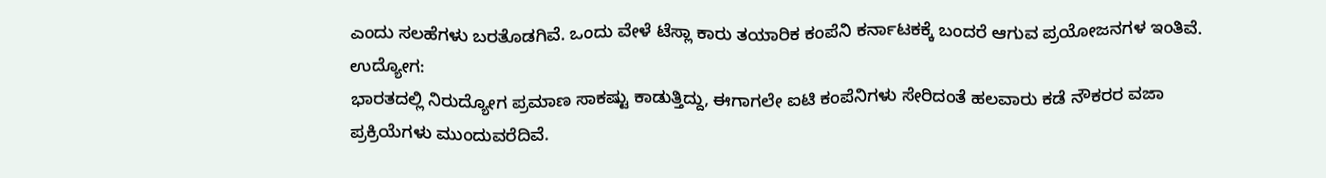ಎಂದು ಸಲಹೆಗಳು ಬರತೊಡಗಿವೆ. ಒಂದು ವೇಳೆ ಟೆಸ್ಲಾ ಕಾರು ತಯಾರಿಕ ಕಂಪೆನಿ ಕರ್ನಾಟಕಕ್ಕೆ ಬಂದರೆ ಆಗುವ ಪ್ರಯೋಜನಗಳ ಇಂತಿವೆ.
ಉದ್ಯೋಗ:
ಭಾರತದಲ್ಲಿ ನಿರುದ್ಯೋಗ ಪ್ರಮಾಣ ಸಾಕಷ್ಟು ಕಾಡುತ್ತಿದ್ದು, ಈಗಾಗಲೇ ಐಟಿ ಕಂಪೆನಿಗಳು ಸೇರಿದಂತೆ ಹಲವಾರು ಕಡೆ ನೌಕರರ ವಜಾ ಪ್ರಕ್ರಿಯೆಗಳು ಮುಂದುವರೆದಿವೆ.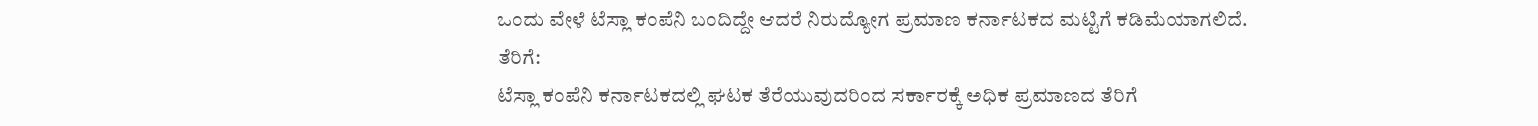ಒಂದು ವೇಳೆ ಟೆಸ್ಲಾ ಕಂಪೆನಿ ಬಂದಿದ್ದೇ ಆದರೆ ನಿರುದ್ಯೋಗ ಪ್ರಮಾಣ ಕರ್ನಾಟಕದ ಮಟ್ಟಿಗೆ ಕಡಿಮೆಯಾಗಲಿದೆ.
ತೆರಿಗೆ:
ಟೆಸ್ಲಾ ಕಂಪೆನಿ ಕರ್ನಾಟಕದಲ್ಲಿ ಘಟಕ ತೆರೆಯುವುದರಿಂದ ಸರ್ಕಾರಕ್ಕೆ ಅಧಿಕ ಪ್ರಮಾಣದ ತೆರಿಗೆ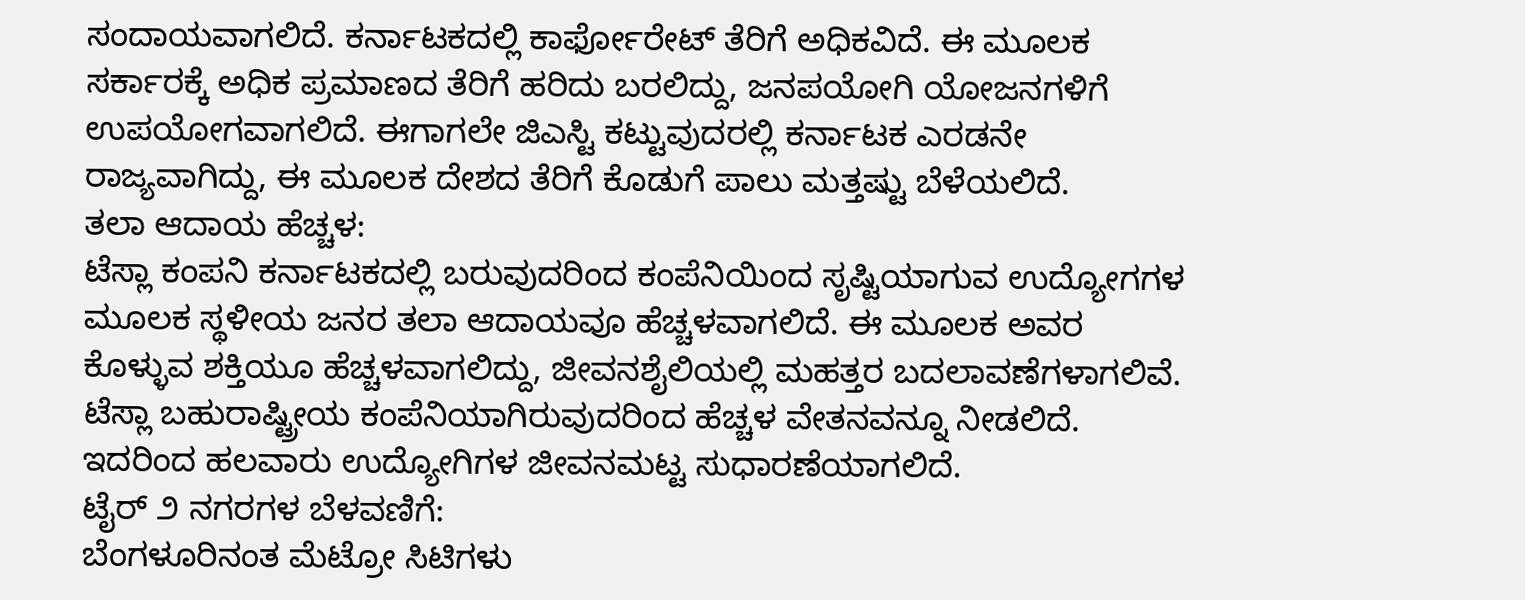ಸಂದಾಯವಾಗಲಿದೆ. ಕರ್ನಾಟಕದಲ್ಲಿ ಕಾರ್ಫೋರೇಟ್ ತೆರಿಗೆ ಅಧಿಕವಿದೆ. ಈ ಮೂಲಕ ಸರ್ಕಾರಕ್ಕೆ ಅಧಿಕ ಪ್ರಮಾಣದ ತೆರಿಗೆ ಹರಿದು ಬರಲಿದ್ದು, ಜನಪಯೋಗಿ ಯೋಜನಗಳಿಗೆ ಉಪಯೋಗವಾಗಲಿದೆ. ಈಗಾಗಲೇ ಜಿಎಸ್ಟಿ ಕಟ್ಟುವುದರಲ್ಲಿ ಕರ್ನಾಟಕ ಎರಡನೇ ರಾಜ್ಯವಾಗಿದ್ದು, ಈ ಮೂಲಕ ದೇಶದ ತೆರಿಗೆ ಕೊಡುಗೆ ಪಾಲು ಮತ್ತಷ್ಟು ಬೆಳೆಯಲಿದೆ.
ತಲಾ ಆದಾಯ ಹೆಚ್ಚಳ:
ಟೆಸ್ಲಾ ಕಂಪನಿ ಕರ್ನಾಟಕದಲ್ಲಿ ಬರುವುದರಿಂದ ಕಂಪೆನಿಯಿಂದ ಸೃಷ್ಟಿಯಾಗುವ ಉದ್ಯೋಗಗಳ ಮೂಲಕ ಸ್ಥಳೀಯ ಜನರ ತಲಾ ಆದಾಯವೂ ಹೆಚ್ಚಳವಾಗಲಿದೆ. ಈ ಮೂಲಕ ಅವರ ಕೊಳ್ಳುವ ಶಕ್ತಿಯೂ ಹೆಚ್ಚಳವಾಗಲಿದ್ದು, ಜೀವನಶೈಲಿಯಲ್ಲಿ ಮಹತ್ತರ ಬದಲಾವಣೆಗಳಾಗಲಿವೆ. ಟೆಸ್ಲಾ ಬಹುರಾಷ್ಟ್ರೀಯ ಕಂಪೆನಿಯಾಗಿರುವುದರಿಂದ ಹೆಚ್ಚಳ ವೇತನವನ್ನೂ ನೀಡಲಿದೆ. ಇದರಿಂದ ಹಲವಾರು ಉದ್ಯೋಗಿಗಳ ಜೀವನಮಟ್ಟ ಸುಧಾರಣೆಯಾಗಲಿದೆ.
ಟೈರ್ ೨ ನಗರಗಳ ಬೆಳವಣಿಗೆ:
ಬೆಂಗಳೂರಿನಂತ ಮೆಟ್ರೋ ಸಿಟಿಗಳು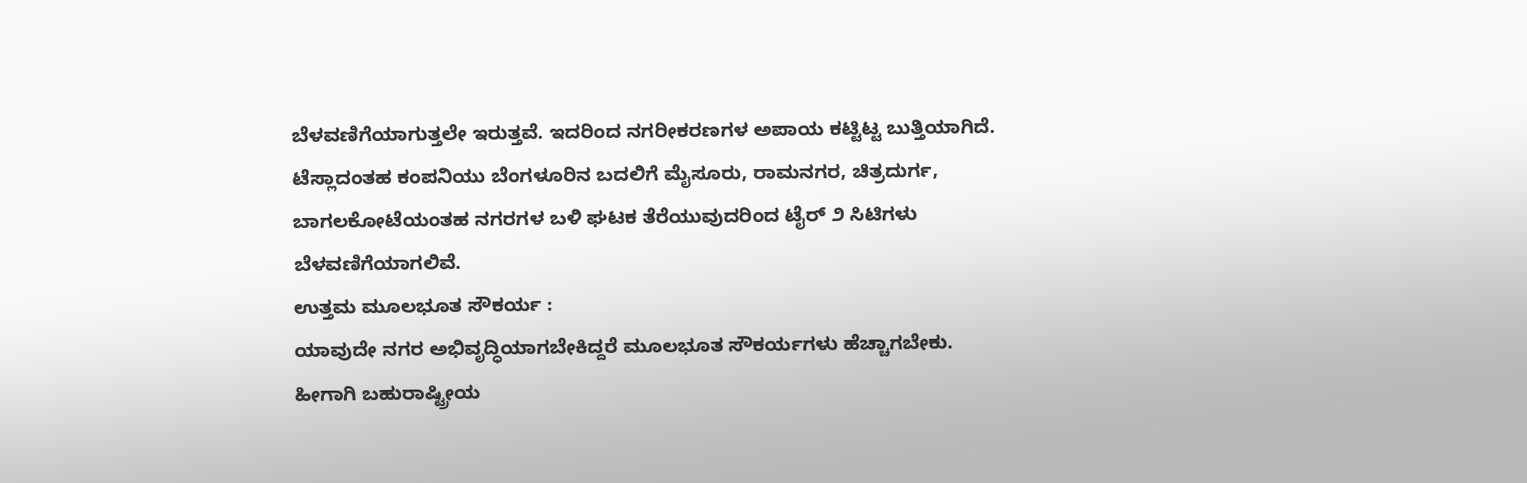ಬೆಳವಣಿಗೆಯಾಗುತ್ತಲೇ ಇರುತ್ತವೆ. ಇದರಿಂದ ನಗರೀಕರಣಗಳ ಅಪಾಯ ಕಟ್ಟಿಟ್ಟ ಬುತ್ತಿಯಾಗಿದೆ. ಟೆಸ್ಲಾದಂತಹ ಕಂಪನಿಯು ಬೆಂಗಳೂರಿನ ಬದಲಿಗೆ ಮೈಸೂರು, ರಾಮನಗರ, ಚಿತ್ರದುರ್ಗ, ಬಾಗಲಕೋಟೆಯಂತಹ ನಗರಗಳ ಬಳಿ ಘಟಕ ತೆರೆಯುವುದರಿಂದ ಟೈರ್ ೨ ಸಿಟಿಗಳು ಬೆಳವಣಿಗೆಯಾಗಲಿವೆ.
ಉತ್ತಮ ಮೂಲಭೂತ ಸೌಕರ್ಯ :
ಯಾವುದೇ ನಗರ ಅಭಿವೃದ್ಧಿಯಾಗಬೇಕಿದ್ದರೆ ಮೂಲಭೂತ ಸೌಕರ್ಯಗಳು ಹೆಚ್ಚಾಗಬೇಕು. ಹೀಗಾಗಿ ಬಹುರಾಷ್ಟ್ರೀಯ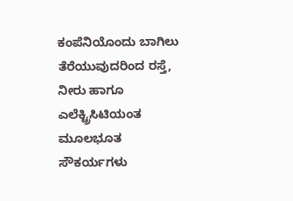ಕಂಪೆನಿಯೊಂದು ಬಾಗಿಲು ತೆರೆಯುವುದರಿಂದ ರಸ್ತೆ, ನೀರು ಹಾಗೂ ಎಲೆಕ್ಟ್ರಿಸಿಟಿಯಂತ ಮೂಲಭೂತ ಸೌಕರ್ಯಗಳು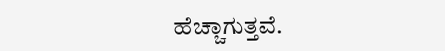ಹೆಚ್ಚಾಗುತ್ತವೆ.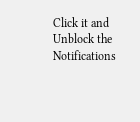Click it and Unblock the Notifications